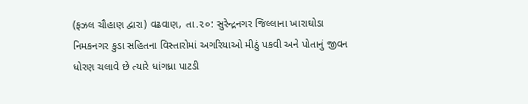(ફઝલ ચૌહાણ દ્વારા) વઢવાણ, તા.૨૦: સુરેન્દ્રનગર જિલ્લાના ખારાઘોડા નિમકનગર કુડા સહિતના વિસ્તારોમાં અગરિયાઓ મીઠું પકવી અને પોતાનું જીવન ધોરણ ચલાવે છે ત્યારે ધાંગધ્રા પાટડી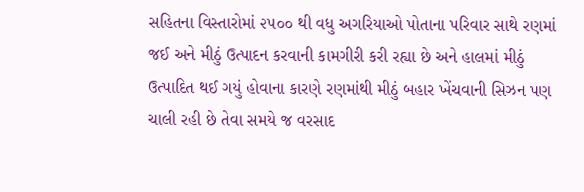સહિતના વિસ્તારોમાં ૨૫૦૦ થી વધુ અગરિયાઓ પોતાના પરિવાર સાથે રણમાં જઈ અને મીઠું ઉત્પાદન કરવાની કામગીરી કરી રહ્યા છે અને હાલમાં મીઠું ઉત્પાદિત થઈ ગયું હોવાના કારણે રણમાંથી મીઠું બહાર ખેંચવાની સિઝન પણ ચાલી રહી છે તેવા સમયે જ વરસાદ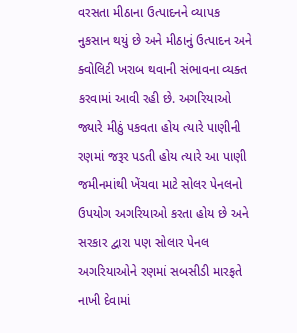વરસતા મીઠાના ઉત્પાદનને વ્યાપક નુકસાન થયું છે અને મીઠાનું ઉત્પાદન અને ક્વોલિટી ખરાબ થવાની સંભાવના વ્યક્ત કરવામાં આવી રહી છે. અગરિયાઓ જ્યારે મીઠું પકવતા હોય ત્યારે પાણીની રણમાં જરૂર પડતી હોય ત્યારે આ પાણી જમીનમાંથી ખેંચવા માટે સોલર પેનલનો ઉપયોગ અગરિયાઓ કરતા હોય છે અને સરકાર દ્વારા પણ સોલાર પેનલ અગરિયાઓને રણમાં સબસીડી મારફતે નાખી દેવામાં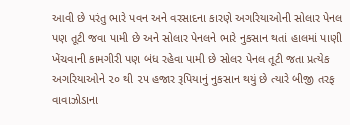આવી છે પરંતુ ભારે પવન અને વરસાદના કારણે અગરિયાઓની સોલાર પેનલ પણ તૂટી જવા પામી છે અને સોલાર પેનલને ભારે નુકસાન થતાં હાલમાં પાણી ખેંચવાની કામગીરી પણ બંધ રહેવા પામી છે સોલર પેનલ તૂટી જતા પ્રત્યેક અગરિયાઓને ૨૦ થી ૨૫ હજાર રૂપિયાનું નુકસાન થયું છે ત્યારે બીજી તરફ વાવાઝોડાના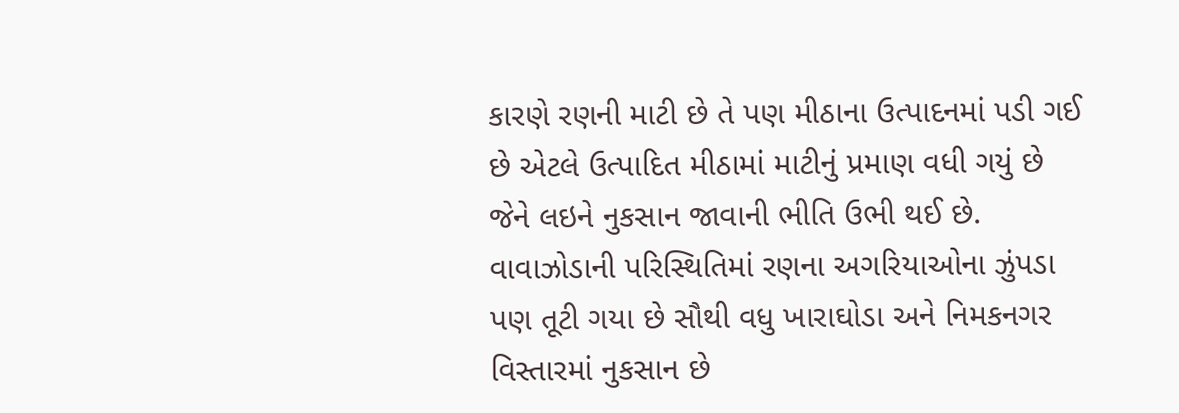કારણે રણની માટી છે તે પણ મીઠાના ઉત્પાદનમાં પડી ગઈ છે એટલે ઉત્પાદિત મીઠામાં માટીનું પ્રમાણ વધી ગયું છે જેને લઇને નુકસાન જાવાની ભીતિ ઉભી થઈ છે. વાવાઝોડાની પરિસ્થિતિમાં રણના અગરિયાઓના ઝુંપડા પણ તૂટી ગયા છે સૌથી વધુ ખારાઘોડા અને નિમકનગર વિસ્તારમાં નુકસાન છે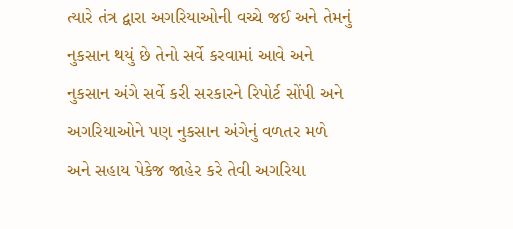ત્યારે તંત્ર દ્વારા અગરિયાઓની વચ્ચે જઈ અને તેમનું નુકસાન થયું છે તેનો સર્વે કરવામાં આવે અને નુકસાન અંગે સર્વે કરી સરકારને રિપોર્ટ સોંપી અને અગરિયાઓને પણ નુકસાન અંગેનું વળતર મળે અને સહાય પેકેજ જાહેર કરે તેવી અગરિયા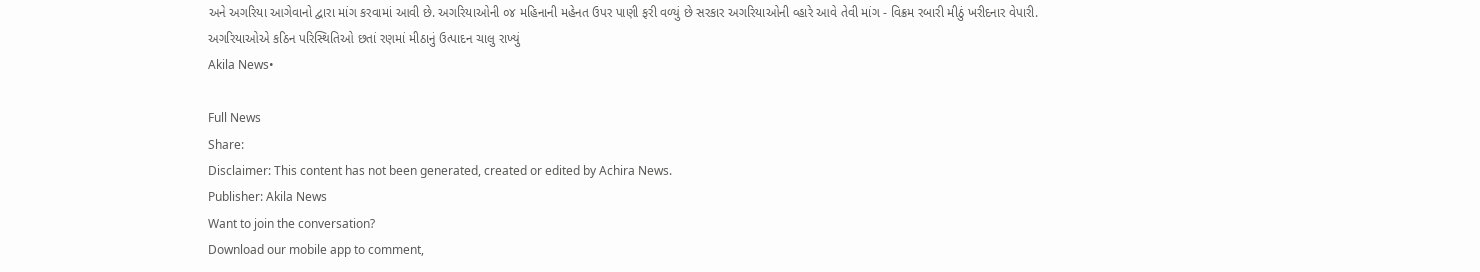અને અગરિયા આગેવાનો દ્વારા માંગ કરવામાં આવી છે. અગરિયાઓની ૦૪ મહિનાની મહેનત ઉપર પાણી ફરી વળ્યું છે સરકાર અગરિયાઓની વ્હારે આવે તેવી માંગ - વિક્રમ રબારી મીઠું ખરીદનાર વેપારી.
અગરિયાઓએ કઠિન પરિસ્થિતિઓ છતાં રણમાં મીઠાનું ઉત્પાદન ચાલુ રાખ્યું
Akila News•

Full News
Share:
Disclaimer: This content has not been generated, created or edited by Achira News.
Publisher: Akila News
Want to join the conversation?
Download our mobile app to comment,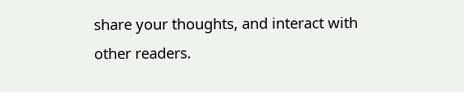share your thoughts, and interact with other readers.